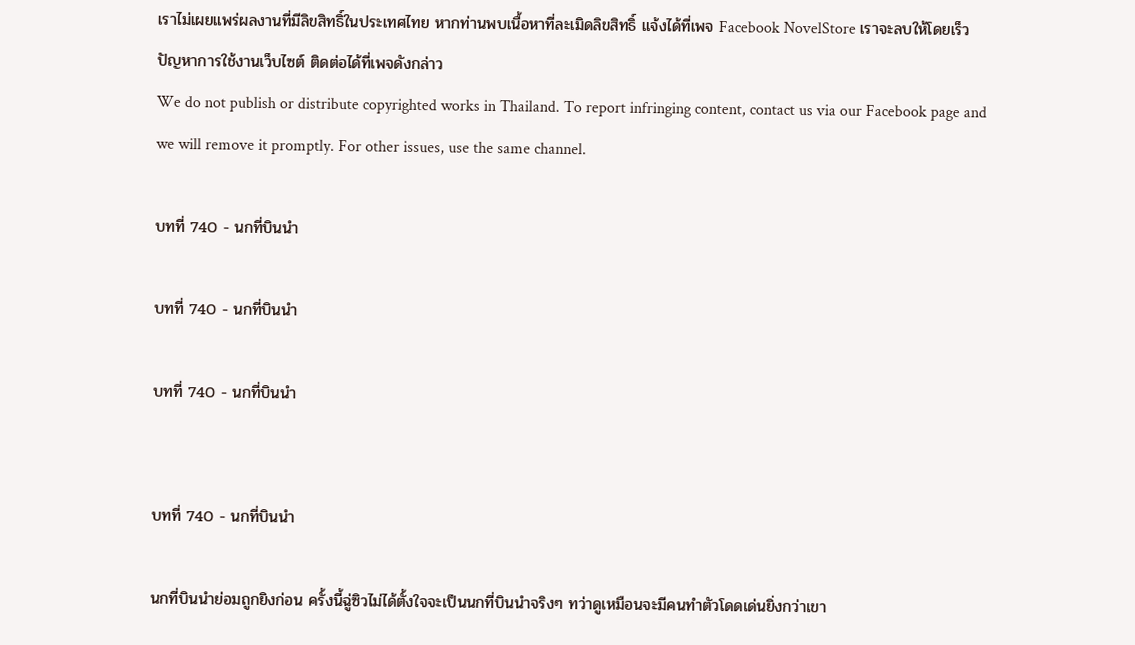เราไม่เผยแพร่ผลงานที่มีลิขสิทธิ์ในประเทศไทย หากท่านพบเนื้อหาที่ละเมิดลิขสิทธิ์ แจ้งได้ที่เพจ Facebook NovelStore เราจะลบให้โดยเร็ว
ปัญหาการใช้งานเว็บไซต์ ติดต่อได้ที่เพจดังกล่าว
We do not publish or distribute copyrighted works in Thailand. To report infringing content, contact us via our Facebook page and we will remove it promptly. For other issues, use the same channel.

บทที่ 740 - นกที่บินนำ

บทที่ 740 - นกที่บินนำ

บทที่ 740 - นกที่บินนำ


บทที่ 740 - นกที่บินนำ

นกที่บินนำย่อมถูกยิงก่อน ครั้งนี้ฉู่ซิวไม่ได้ตั้งใจจะเป็นนกที่บินนำจริงๆ ทว่าดูเหมือนจะมีคนทำตัวโดดเด่นยิ่งกว่าเขา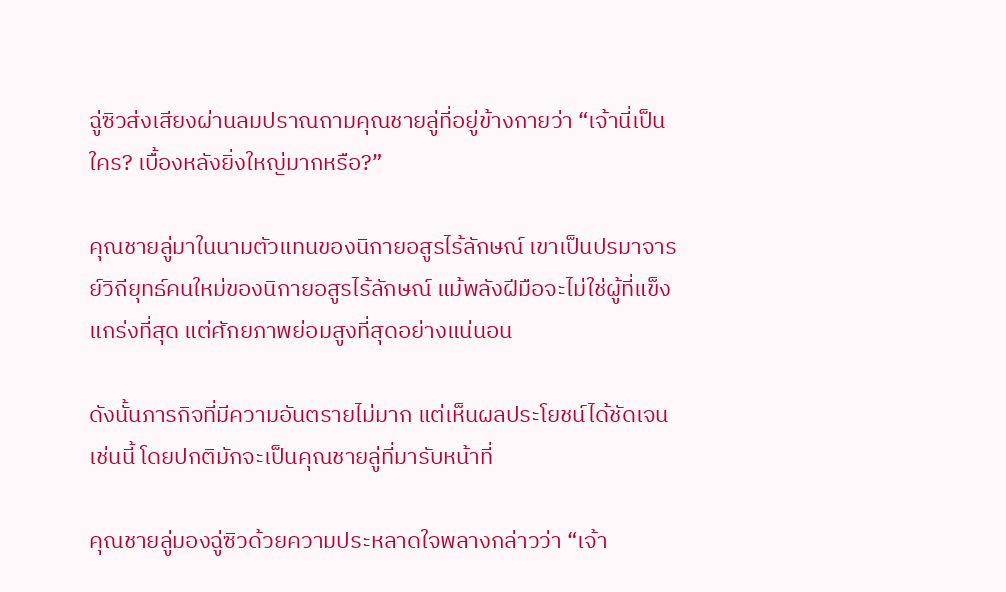ฉู่ซิวส่งเสียงผ่านลมปราณถามคุณชายลู่ที่อยู่ข้างกายว่า “เจ้านี่เป็นใคร? เบื้องหลังยิ่งใหญ่มากหรือ?”

คุณชายลู่มาในนามตัวแทนของนิกายอสูรไร้ลักษณ์ เขาเป็นปรมาจารย์วิถียุทธ์คนใหม่ของนิกายอสูรไร้ลักษณ์ แม้พลังฝีมือจะไม่ใช่ผู้ที่แข็งแกร่งที่สุด แต่ศักยภาพย่อมสูงที่สุดอย่างแน่นอน

ดังนั้นภารกิจที่มีความอันตรายไม่มาก แต่เห็นผลประโยชน์ได้ชัดเจนเช่นนี้ โดยปกติมักจะเป็นคุณชายลู่ที่มารับหน้าที่

คุณชายลู่มองฉู่ซิวด้วยความประหลาดใจพลางกล่าวว่า “เจ้า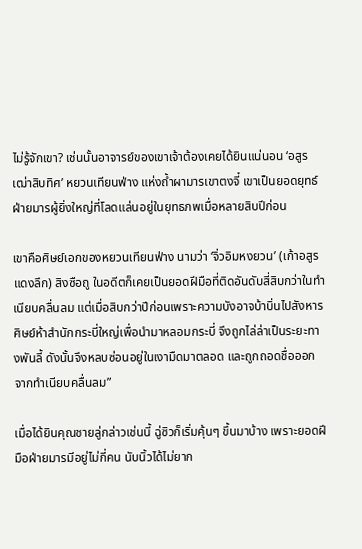ไม่รู้จักเขา? เช่นนั้นอาจารย์ของเขาเจ้าต้องเคยได้ยินแน่นอน ‘อสูรเฒ่าสิบทิศ’ หยวนเทียนฟ่าง แห่งถ้ำผามารเขาตงจี๋ เขาเป็นยอดยุทธ์ฝ่ายมารผู้ยิ่งใหญ่ที่โลดแล่นอยู่ในยุทธภพเมื่อหลายสิบปีก่อน

เขาคือศิษย์เอกของหยวนเทียนฟ่าง นามว่า ‘จิ่วอิมหงยวน’ (เก้าอสูรแดงลึก) สิงซือถู ในอดีตก็เคยเป็นยอดฝีมือที่ติดอันดับสี่สิบกว่าในทำเนียบคลื่นลม แต่เมื่อสิบกว่าปีก่อนเพราะความบังอาจบ้าบิ่นไปสังหารศิษย์ห้าสำนักกระบี่ใหญ่เพื่อนำมาหลอมกระบี่ จึงถูกไล่ล่าเป็นระยะทางพันลี้ ดังนั้นจึงหลบซ่อนอยู่ในเงามืดมาตลอด และถูกถอดชื่อออกจากทำเนียบคลื่นลม”

เมื่อได้ยินคุณชายลู่กล่าวเช่นนี้ ฉู่ซิวก็เริ่มคุ้นๆ ขึ้นมาบ้าง เพราะยอดฝีมือฝ่ายมารมีอยู่ไม่กี่คน นับนิ้วได้ไม่ยาก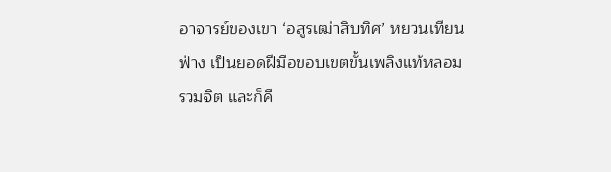อาจารย์ของเขา ‘อสูรเฒ่าสิบทิศ’ หยวนเทียนฟ่าง เป็นยอดฝีมือขอบเขตขั้นเพลิงแท้หลอมรวมจิต และก็คื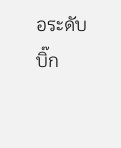อระดับบิ๊ก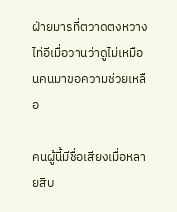ฝ่ายมารที่ตวาดตงหวางไท่อีเมื่อวานว่าดูไม่เหมือนคนมาขอความช่วยเหลือ

คนผู้นี้มีชื่อเสียงเมื่อหลายสิบ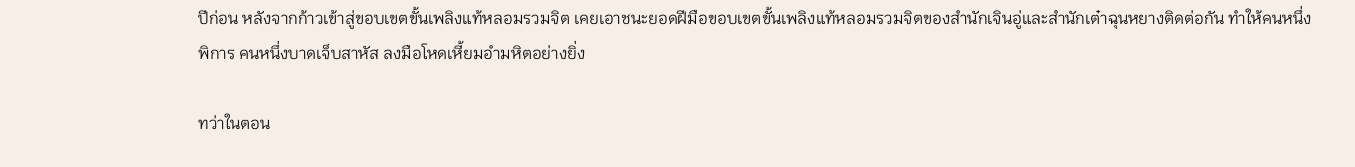ปีก่อน หลังจากก้าวเข้าสู่ขอบเขตขั้นเพลิงแท้หลอมรวมจิต เคยเอาชนะยอดฝีมือขอบเขตขั้นเพลิงแท้หลอมรวมจิตของสำนักเจินอู่และสำนักเต๋าฉุนหยางติดต่อกัน ทำให้คนหนึ่งพิการ คนหนึ่งบาดเจ็บสาหัส ลงมือโหดเหี้ยมอำมหิตอย่างยิ่ง

ทว่าในตอน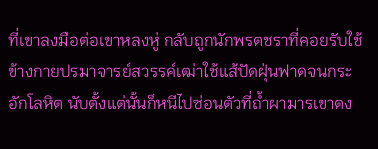ที่เขาลงมือต่อเขาหลงหู่ กลับถูกนักพรตชราที่คอยรับใช้ข้างกายปรมาจารย์สวรรค์เฒ่าใช้แส้ปัดฝุ่นฟาดจนกระอักโลหิต นับตั้งแต่นั้นก็หนีไปซ่อนตัวที่ถ้ำผามารเขาตง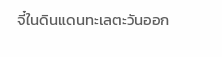จี๋ในดินแดนทะเลตะวันออก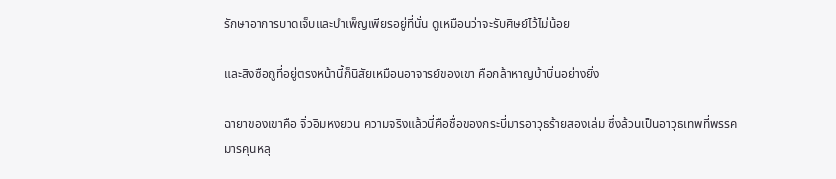รักษาอาการบาดเจ็บและบำเพ็ญเพียรอยู่ที่นั่น ดูเหมือนว่าจะรับศิษย์ไว้ไม่น้อย

และสิงซือถูที่อยู่ตรงหน้านี้ก็นิสัยเหมือนอาจารย์ของเขา คือกล้าหาญบ้าบิ่นอย่างยิ่ง

ฉายาของเขาคือ จิ่วอิมหงยวน ความจริงแล้วนี่คือชื่อของกระบี่มารอาวุธร้ายสองเล่ม ซึ่งล้วนเป็นอาวุธเทพที่พรรคมารคุนหลุ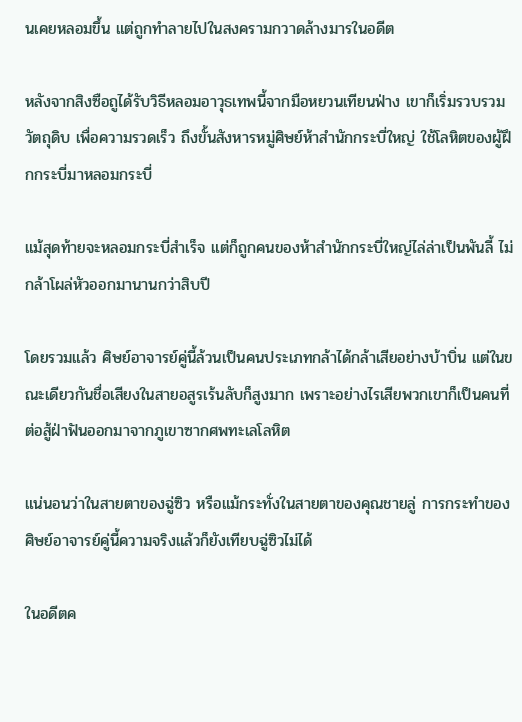นเคยหลอมขึ้น แต่ถูกทำลายไปในสงครามกวาดล้างมารในอดีต

หลังจากสิงซือถูได้รับวิธีหลอมอาวุธเทพนี้จากมือหยวนเทียนฟ่าง เขาก็เริ่มรวบรวมวัตถุดิบ เพื่อความรวดเร็ว ถึงขั้นสังหารหมู่ศิษย์ห้าสำนักกระบี่ใหญ่ ใช้โลหิตของผู้ฝึกกระบี่มาหลอมกระบี่

แม้สุดท้ายจะหลอมกระบี่สำเร็จ แต่ก็ถูกคนของห้าสำนักกระบี่ใหญ่ไล่ล่าเป็นพันลี้ ไม่กล้าโผล่หัวออกมานานกว่าสิบปี

โดยรวมแล้ว ศิษย์อาจารย์คู่นี้ล้วนเป็นคนประเภทกล้าได้กล้าเสียอย่างบ้าบิ่น แต่ในขณะเดียวกันชื่อเสียงในสายอสูรเร้นลับก็สูงมาก เพราะอย่างไรเสียพวกเขาก็เป็นคนที่ต่อสู้ฝ่าฟันออกมาจากภูเขาซากศพทะเลโลหิต

แน่นอนว่าในสายตาของฉู่ซิว หรือแม้กระทั่งในสายตาของคุณชายลู่ การกระทำของศิษย์อาจารย์คู่นี้ความจริงแล้วก็ยังเทียบฉู่ซิวไม่ได้

ในอดีตค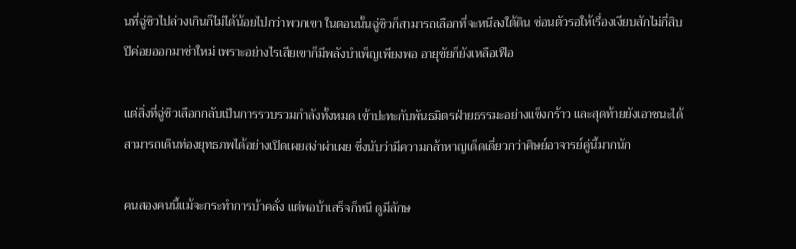นที่ฉู่ซิวไปล่วงเกินก็ไม่ได้น้อยไปกว่าพวกเขา ในตอนนั้นฉู่ซิวก็สามารถเลือกที่จะหนีลงใต้ดิน ซ่อนตัวรอให้เรื่องเงียบสักไม่กี่สิบปีค่อยออกมาซ่าใหม่ เพราะอย่างไรเสียเขาก็มีพลังบำเพ็ญเพียงพอ อายุขัยก็ยังเหลือเฟือ

แต่สิ่งที่ฉู่ซิวเลือกกลับเป็นการรวบรวมกำลังทั้งหมด เข้าปะทะกับพันธมิตรฝ่ายธรรมะอย่างแข็งกร้าว และสุดท้ายยังเอาชนะได้ สามารถเดินท่องยุทธภพได้อย่างเปิดเผยสง่าผ่าเผย ซึ่งนับว่ามีความกล้าหาญเด็ดเดี่ยวกว่าศิษย์อาจารย์คู่นี้มากนัก

คนสองคนนี้แม้จะกระทำการบ้าคลั่ง แต่พอบ้าเสร็จก็หนี ดูมีลักษ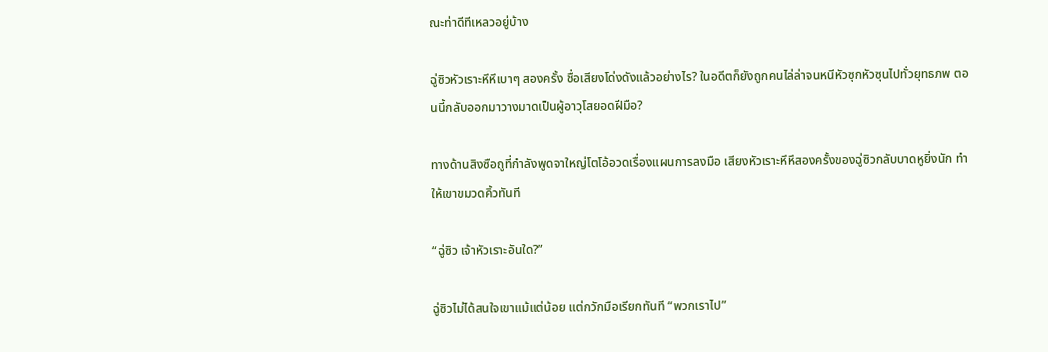ณะท่าดีทีเหลวอยู่บ้าง

ฉู่ซิวหัวเราะหึหึเบาๆ สองครั้ง ชื่อเสียงโด่งดังแล้วอย่างไร? ในอดีตก็ยังถูกคนไล่ล่าจนหนีหัวซุกหัวซุนไปทั่วยุทธภพ ตอนนี้กลับออกมาวางมาดเป็นผู้อาวุโสยอดฝีมือ?

ทางด้านสิงซือถูที่กำลังพูดจาใหญ่โตโอ้อวดเรื่องแผนการลงมือ เสียงหัวเราะหึหึสองครั้งของฉู่ซิวกลับบาดหูยิ่งนัก ทำให้เขาขมวดคิ้วทันที

“ฉู่ซิว เจ้าหัวเราะอันใด?”

ฉู่ซิวไม่ได้สนใจเขาแม้แต่น้อย แต่กวักมือเรียกทันที “พวกเราไป”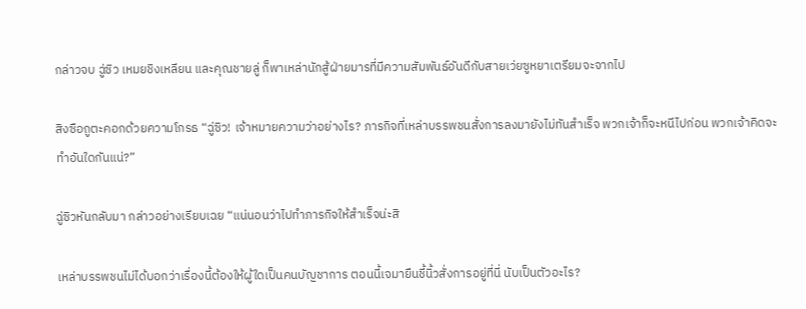กล่าวจบ ฉู่ซิว เหมยชิงเหลียน และคุณชายลู่ ก็พาเหล่านักสู้ฝ่ายมารที่มีความสัมพันธ์อันดีกับสายเว่ยซูหยาเตรียมจะจากไป

สิงซือถูตะคอกด้วยความโกรธ “ฉู่ซิว! เจ้าหมายความว่าอย่างไร? ภารกิจที่เหล่าบรรพชนสั่งการลงมายังไม่ทันสำเร็จ พวกเจ้าก็จะหนีไปก่อน พวกเจ้าคิดจะทำอันใดกันแน่?”

ฉู่ซิวหันกลับมา กล่าวอย่างเรียบเฉย “แน่นอนว่าไปทำภารกิจให้สำเร็จน่ะสิ

เหล่าบรรพชนไม่ได้บอกว่าเรื่องนี้ต้องให้ผู้ใดเป็นคนบัญชาการ ตอนนี้เจมายืนชี้นิ้วสั่งการอยู่ที่นี่ นับเป็นตัวอะไร?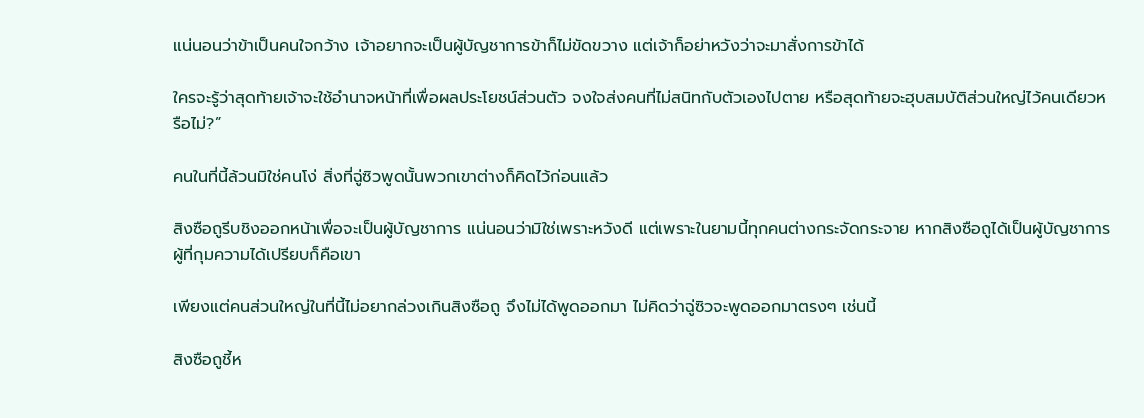แน่นอนว่าข้าเป็นคนใจกว้าง เจ้าอยากจะเป็นผู้บัญชาการข้าก็ไม่ขัดขวาง แต่เจ้าก็อย่าหวังว่าจะมาสั่งการข้าได้

ใครจะรู้ว่าสุดท้ายเจ้าจะใช้อำนาจหน้าที่เพื่อผลประโยชน์ส่วนตัว จงใจส่งคนที่ไม่สนิทกับตัวเองไปตาย หรือสุดท้ายจะฮุบสมบัติส่วนใหญ่ไว้คนเดียวหรือไม่?”

คนในที่นี้ล้วนมิใช่คนโง่ สิ่งที่ฉู่ซิวพูดนั้นพวกเขาต่างก็คิดไว้ก่อนแล้ว

สิงซือถูรีบชิงออกหน้าเพื่อจะเป็นผู้บัญชาการ แน่นอนว่ามิใช่เพราะหวังดี แต่เพราะในยามนี้ทุกคนต่างกระจัดกระจาย หากสิงซือถูได้เป็นผู้บัญชาการ ผู้ที่กุมความได้เปรียบก็คือเขา

เพียงแต่คนส่วนใหญ่ในที่นี้ไม่อยากล่วงเกินสิงซือถู จึงไม่ได้พูดออกมา ไม่คิดว่าฉู่ซิวจะพูดออกมาตรงๆ เช่นนี้

สิงซือถูชี้ห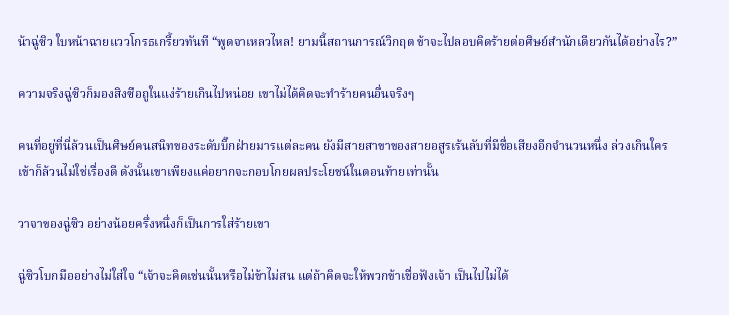น้าฉู่ซิว ใบหน้าฉายแววโกรธเกรี้ยวทันที “พูดจาเหลวไหล! ยามนี้สถานการณ์วิกฤต ข้าจะไปลอบคิดร้ายต่อศิษย์สำนักเดียวกันได้อย่างไร?”

ความจริงฉู่ซิวก็มองสิงซือถูในแง่ร้ายเกินไปหน่อย เขาไม่ได้คิดจะทำร้ายคนอื่นจริงๆ

คนที่อยู่ที่นี่ล้วนเป็นศิษย์คนสนิทของระดับบิ๊กฝ่ายมารแต่ละคน ยังมีสายสาขาของสายอสูรเร้นลับที่มีชื่อเสียงอีกจำนวนหนึ่ง ล่วงเกินใครเข้าก็ล้วนไม่ใช่เรื่องดี ดังนั้นเขาเพียงแค่อยากจะกอบโกยผลประโยชน์ในตอนท้ายเท่านั้น

วาจาของฉู่ซิว อย่างน้อยครึ่งหนึ่งก็เป็นการใส่ร้ายเขา

ฉู่ซิวโบกมืออย่างไม่ใส่ใจ “เจ้าจะคิดเช่นนั้นหรือไม่ข้าไม่สน แต่ถ้าคิดจะให้พวกข้าเชื่อฟังเจ้า เป็นไปไม่ได้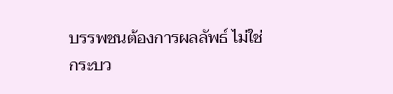บรรพชนต้องการผลลัพธ์ ไม่ใช่กระบว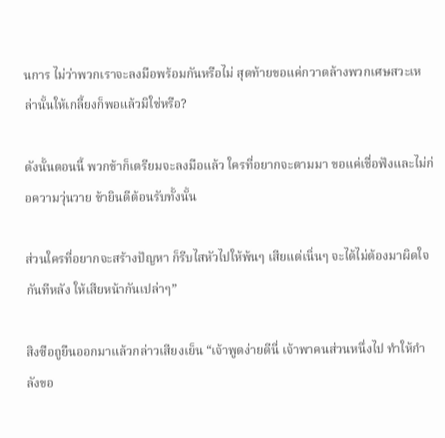นการ ไม่ว่าพวกเราจะลงมือพร้อมกันหรือไม่ สุดท้ายขอแค่กวาดล้างพวกเศษสวะเหล่านั้นให้เกลี้ยงก็พอแล้วมิใช่หรือ?

ดังนั้นตอนนี้ พวกข้าก็เตรียมจะลงมือแล้ว ใครที่อยากจะตามมา ขอแค่เชื่อฟังและไม่ก่อความวุ่นวาย ข้ายินดีต้อนรับทั้งนั้น

ส่วนใครที่อยากจะสร้างปัญหา ก็รีบไสหัวไปให้พ้นๆ เสียแต่เนิ่นๆ จะได้ไม่ต้องมาผิดใจกันทีหลัง ให้เสียหน้ากันเปล่าๆ”

สิงซือถูยืนออกมาแล้วกล่าวเสียงเย็น “เจ้าพูดง่ายดีนี่ เจ้าพาคนส่วนหนึ่งไป ทำให้กำลังขอ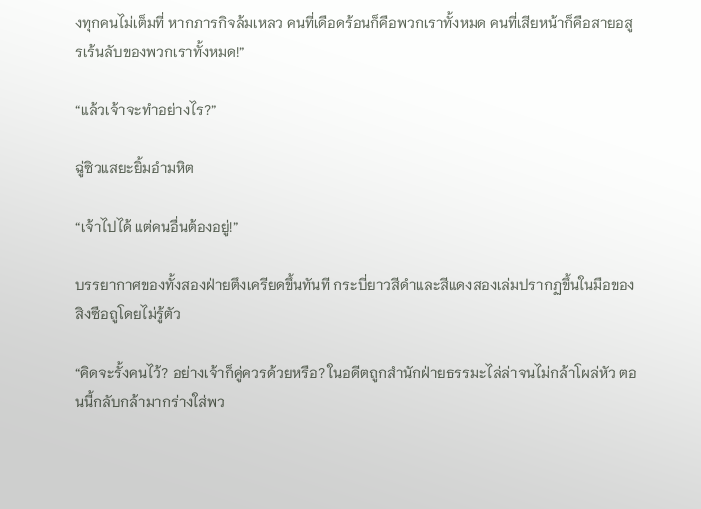งทุกคนไม่เต็มที่ หากภารกิจล้มเหลว คนที่เดือดร้อนก็คือพวกเราทั้งหมด คนที่เสียหน้าก็คือสายอสูรเร้นลับของพวกเราทั้งหมด!”

“แล้วเจ้าจะทำอย่างไร?”

ฉู่ซิวแสยะยิ้มอำมหิต

“เจ้าไปได้ แต่คนอื่นต้องอยู่!”

บรรยากาศของทั้งสองฝ่ายตึงเครียดขึ้นทันที กระบี่ยาวสีดำและสีแดงสองเล่มปรากฏขึ้นในมือของสิงซือถูโดยไม่รู้ตัว

“คิดจะรั้งคนไว้? อย่างเจ้าก็คู่ควรด้วยหรือ? ในอดีตถูกสำนักฝ่ายธรรมะไล่ล่าจนไม่กล้าโผล่หัว ตอนนี้กลับกล้ามากร่างใส่พว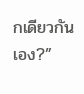กเดียวกันเอง?”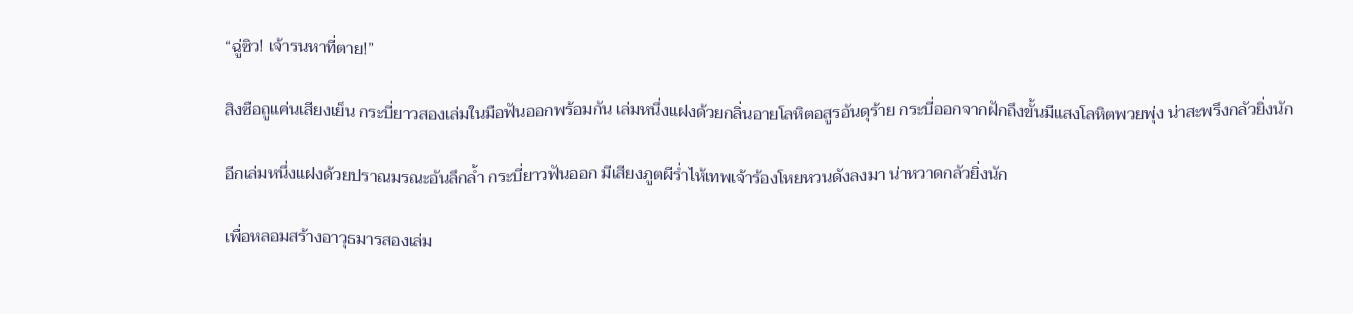“ฉู่ซิว! เจ้ารนหาที่ตาย!”

สิงซือถูแค่นเสียงเย็น กระบี่ยาวสองเล่มในมือฟันออกพร้อมกัน เล่มหนึ่งแฝงด้วยกลิ่นอายโลหิตอสูรอันดุร้าย กระบี่ออกจากฝักถึงขั้นมีแสงโลหิตพวยพุ่ง น่าสะพรึงกลัวยิ่งนัก

อีกเล่มหนึ่งแฝงด้วยปราณมรณะอันลึกล้ำ กระบี่ยาวฟันออก มีเสียงภูตผีร่ำไห้เทพเจ้าร้องโหยหวนดังลงมา น่าหวาดกลัวยิ่งนัก

เพื่อหลอมสร้างอาวุธมารสองเล่ม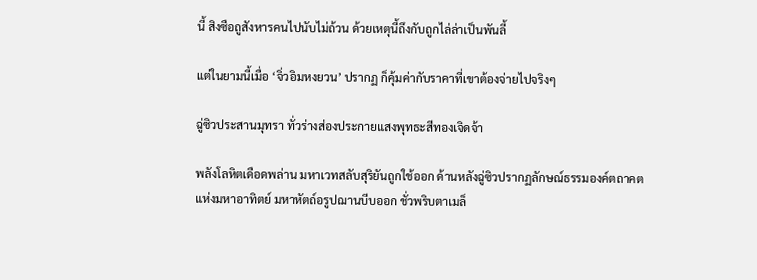นี้ สิงซือถูสังหารคนไปนับไม่ถ้วน ด้วยเหตุนี้ถึงกับถูกไล่ล่าเป็นพันลี้

แต่ในยามนี้เมื่อ ‘จิ่วอิมหงยวน’ ปรากฏ ก็คุ้มค่ากับราคาที่เขาต้องจ่ายไปจริงๆ

ฉู่ซิวประสานมุทรา ทั่วร่างส่องประกายแสงพุทธะสีทองเจิดจ้า

พลังโลหิตเดือดพล่าน มหาเวทสลับสุริยันถูกใช้ออก ด้านหลังฉู่ซิวปรากฏลักษณ์ธรรมองค์ตถาคตแห่งมหาอาทิตย์ มหาหัตถ์อรูปฌานบีบออก ชั่วพริบตาเมล็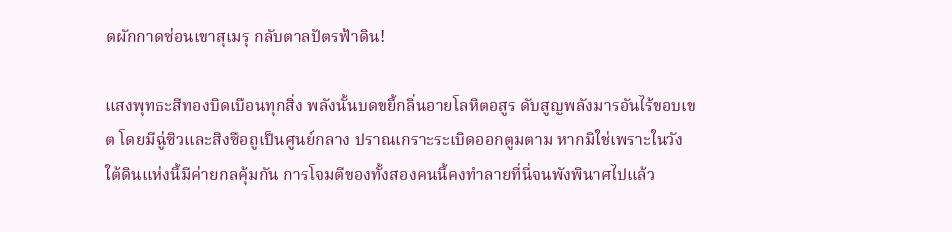ดผักกาดซ่อนเขาสุเมรุ กลับตาลปัตรฟ้าดิน!

แสงพุทธะสีทองบิดเบือนทุกสิ่ง พลังนั้นบดขยี้กลิ่นอายโลหิตอสูร ดับสูญพลังมารอันไร้ขอบเขต โดยมีฉู่ซิวและสิงซือถูเป็นศูนย์กลาง ปราณเกราะระเบิดออกตูมตาม หากมิใช่เพราะในวังใต้ดินแห่งนี้มีค่ายกลคุ้มกัน การโจมตีของทั้งสองคนนี้คงทำลายที่นี่จนพังพินาศไปแล้ว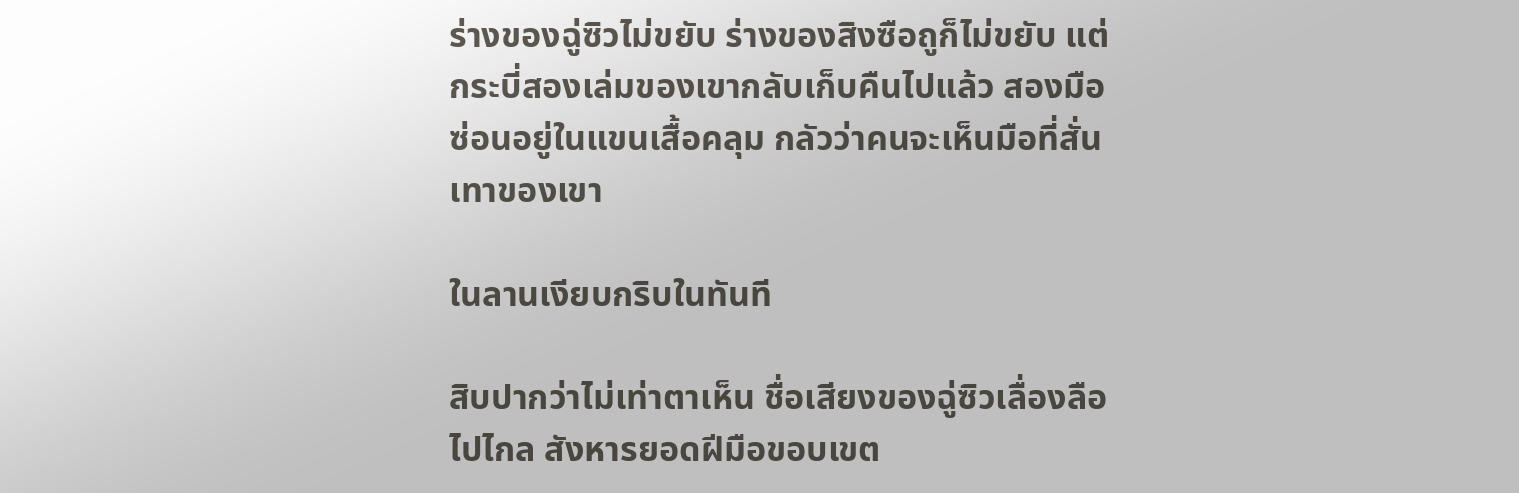ร่างของฉู่ซิวไม่ขยับ ร่างของสิงซือถูก็ไม่ขยับ แต่กระบี่สองเล่มของเขากลับเก็บคืนไปแล้ว สองมือซ่อนอยู่ในแขนเสื้อคลุม กลัวว่าคนจะเห็นมือที่สั่นเทาของเขา

ในลานเงียบกริบในทันที

สิบปากว่าไม่เท่าตาเห็น ชื่อเสียงของฉู่ซิวเลื่องลือไปไกล สังหารยอดฝีมือขอบเขต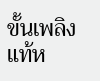ขั้นเพลิงแท้ห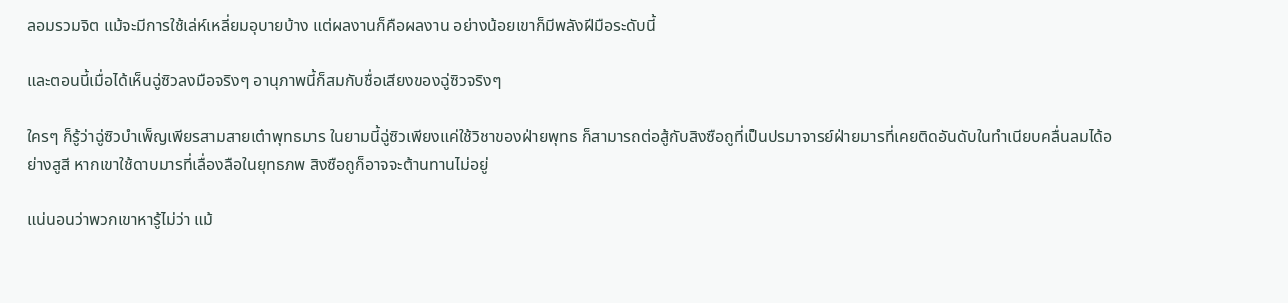ลอมรวมจิต แม้จะมีการใช้เล่ห์เหลี่ยมอุบายบ้าง แต่ผลงานก็คือผลงาน อย่างน้อยเขาก็มีพลังฝีมือระดับนี้

และตอนนี้เมื่อได้เห็นฉู่ซิวลงมือจริงๆ อานุภาพนี้ก็สมกับชื่อเสียงของฉู่ซิวจริงๆ

ใครๆ ก็รู้ว่าฉู่ซิวบำเพ็ญเพียรสามสายเต๋าพุทธมาร ในยามนี้ฉู่ซิวเพียงแค่ใช้วิชาของฝ่ายพุทธ ก็สามารถต่อสู้กับสิงซือถูที่เป็นปรมาจารย์ฝ่ายมารที่เคยติดอันดับในทำเนียบคลื่นลมได้อย่างสูสี หากเขาใช้ดาบมารที่เลื่องลือในยุทธภพ สิงซือถูก็อาจจะต้านทานไม่อยู่

แน่นอนว่าพวกเขาหารู้ไม่ว่า แม้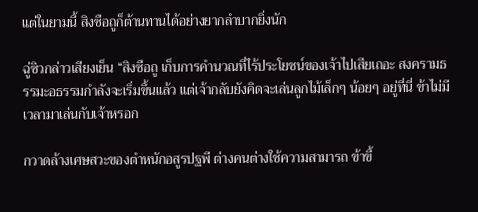แต่ในยามนี้ สิงซือถูก็ต้านทานได้อย่างยากลำบากยิ่งนัก

ฉู่ซิวกล่าวเสียงเย็น “สิงซือถู เก็บการคำนวณที่ไร้ประโยชน์ของเจ้าไปเสียเถอะ สงครามธรรมะอธรรมกำลังจะเริ่มขึ้นแล้ว แต่เจ้ากลับยังคิดจะเล่นลูกไม้เล็กๆ น้อยๆ อยู่ที่นี่ ข้าไม่มีเวลามาเล่นกับเจ้าหรอก

กวาดล้างเศษสวะของตำหนักอสูรปฐพี ต่างคนต่างใช้ความสามารถ ข้าขี้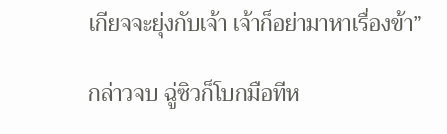เกียจจะยุ่งกับเจ้า เจ้าก็อย่ามาหาเรื่องข้า”

กล่าวจบ ฉู่ซิวก็โบกมือทีห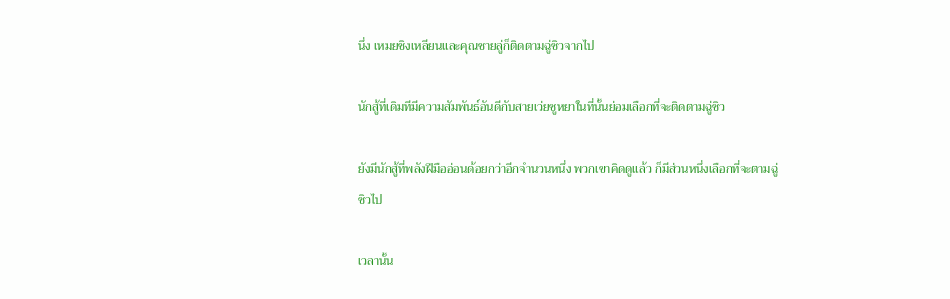นึ่ง เหมยชิงเหลียนและคุณชายลู่ก็ติดตามฉู่ซิวจากไป

นักสู้ที่เดิมทีมีความสัมพันธ์อันดีกับสายเว่ยซูหยาในที่นั้นย่อมเลือกที่จะติดตามฉู่ซิว

ยังมีนักสู้ที่พลังฝีมืออ่อนด้อยกว่าอีกจำนวนหนึ่ง พวกเขาคิดดูแล้ว ก็มีส่วนหนึ่งเลือกที่จะตามฉู่ซิวไป

เวลานั้น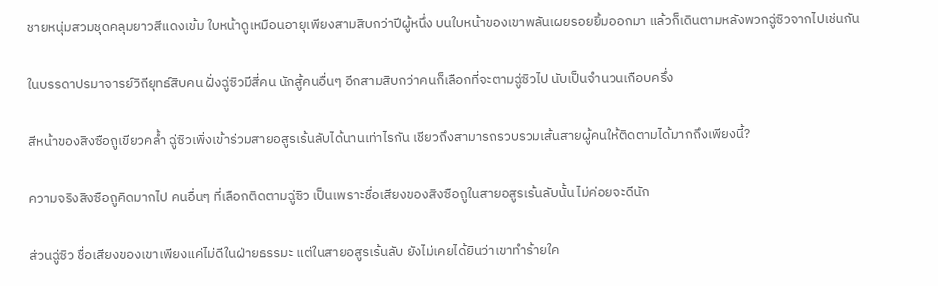ชายหนุ่มสวมชุดคลุมยาวสีแดงเข้ม ใบหน้าดูเหมือนอายุเพียงสามสิบกว่าปีผู้หนึ่ง บนใบหน้าของเขาพลันเผยรอยยิ้มออกมา แล้วก็เดินตามหลังพวกฉู่ซิวจากไปเช่นกัน

ในบรรดาปรมาจารย์วิถียุทธ์สิบคน ฝั่งฉู่ซิวมีสี่คน นักสู้คนอื่นๆ อีกสามสิบกว่าคนก็เลือกที่จะตามฉู่ซิวไป นับเป็นจำนวนเกือบครึ่ง

สีหน้าของสิงซือถูเขียวคล้ำ ฉู่ซิวเพิ่งเข้าร่วมสายอสูรเร้นลับได้นานเท่าไรกัน เชียวถึงสามารถรวบรวมเส้นสายผู้คนให้ติดตามได้มากถึงเพียงนี้?

ความจริงสิงซือถูคิดมากไป คนอื่นๆ ที่เลือกติดตามฉู่ซิว เป็นเพราะชื่อเสียงของสิงซือถูในสายอสูรเร้นลับนั้น ไม่ค่อยจะดีนัก

ส่วนฉู่ซิว ชื่อเสียงของเขาเพียงแค่ไม่ดีในฝ่ายธรรมะ แต่ในสายอสูรเร้นลับ ยังไม่เคยได้ยินว่าเขาทำร้ายใค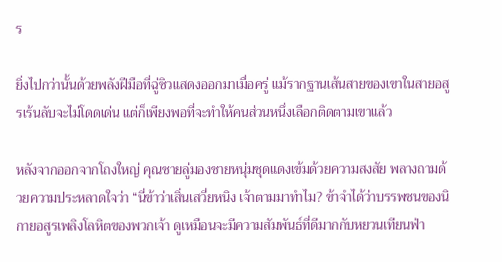ร

ยิ่งไปกว่านั้นด้วยพลังฝีมือที่ฉู่ซิวแสดงออกมาเมื่อครู่ แม้รากฐานเส้นสายของเขาในสายอสูรเร้นลับจะไม่โดดเด่น แต่ก็เพียงพอที่จะทำให้คนส่วนหนึ่งเลือกติดตามเขาแล้ว

หลังจากออกจากโถงใหญ่ คุณชายลู่มองชายหนุ่มชุดแดงเข้มด้วยความสงสัย พลางถามด้วยความประหลาดใจว่า “นี่ข้าว่าเสิ่นเสวี่ยหนิง เจ้าตามมาทำไม? ข้าจำได้ว่าบรรพชนของนิกายอสูรเพลิงโลหิตของพวกเจ้า ดูเหมือนจะมีความสัมพันธ์ที่ดีมากกับหยวนเทียนฟ่า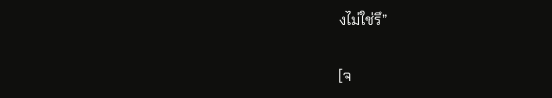งไม่ใช่รึ”

[จ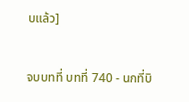บแล้ว]

จบบทที่ บทที่ 740 - นกที่บิ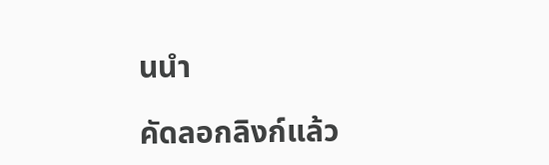นนำ

คัดลอกลิงก์แล้ว